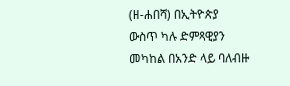(ዘ-ሐበሻ) በኢትዮጵያ ውስጥ ካሉ ድምጻዊያን መካከል በአንድ ላይ ባለብዙ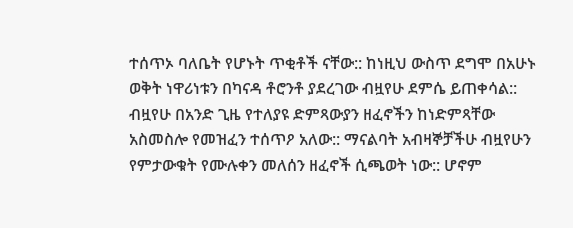ተሰጥኦ ባለቤት የሆኑት ጥቂቶች ናቸው:: ከነዚህ ውስጥ ደግሞ በአሁኑ ወቅት ነዋሪነቱን በካናዳ ቶሮንቶ ያደረገው ብዟየሁ ደምሴ ይጠቀሳል:: ብዟየሁ በአንድ ጊዜ የተለያዩ ድምጻውያን ዘፈኖችን ከነድምጻቸው አስመስሎ የመዝፈን ተሰጥዖ አለው:: ማናልባት አብዛኞቻችሁ ብዟየሁን የምታውቁት የሙሉቀን መለሰን ዘፈኖች ሲጫወት ነው:: ሆኖም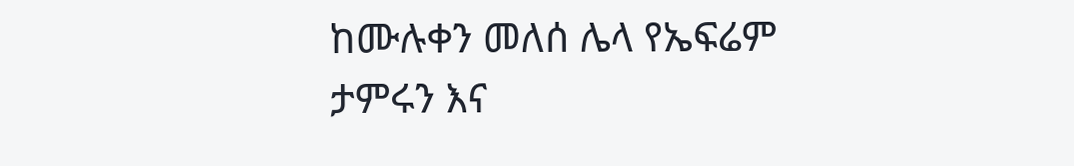ከሙሉቀን መለሰ ሌላ የኤፍሬም ታምሩን እና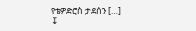የቴዎድሮስ ታደሰን […]
↧